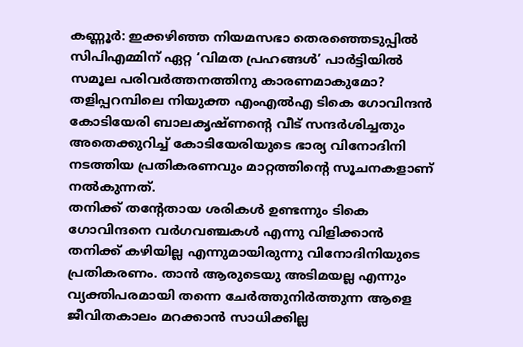കണ്ണൂർ: ഇക്കഴിഞ്ഞ നിയമസഭാ തെരഞ്ഞെടുപ്പിൽ സിപിഎമ്മിന് ഏറ്റ ‘വിമത പ്രഹങ്ങൾ’ പാർട്ടിയിൽ സമൂല പരിവർത്തനത്തിനു കാരണമാകുമോ? തളിപ്പറമ്പിലെ നിയുക്ത എംഎൽഎ ടികെ ഗോവിന്ദൻ കോടിയേരി ബാലകൃഷ്ണന്റെ വീട് സന്ദർശിച്ചതും അതെക്കുറിച്ച് കോടിയേരിയുടെ ഭാര്യ വിനോദിനി നടത്തിയ പ്രതികരണവും മാറ്റത്തിന്റെ സൂചനകളാണ് നൽകുന്നത്.
തനിക്ക് തന്റേതായ ശരികൾ ഉണ്ടന്നും ടികെ ഗോവിന്ദനെ വർഗവഞ്ചകൾ എന്നു വിളിക്കാൻ തനിക്ക് കഴിയില്ല എന്നുമായിരുന്നു വിനോദിനിയുടെ പ്രതികരണം. താൻ ആരുടെയു അടിമയല്ല എന്നും വ്യക്തിപരമായി തന്നെ ചേർത്തുനിർത്തുന്ന ആളെ ജീവിതകാലം മറക്കാൻ സാധിക്കില്ല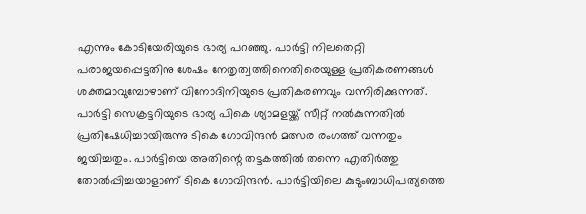എന്നും കോടിയേരിയുടെ ഭാര്യ പറഞ്ഞു. പാർട്ടി നിലതെറ്റി പരാജയപ്പെട്ടതിനു ശേഷം നേതൃത്വത്തിനെതിരെയുള്ള പ്രതികരണങ്ങൾ ശക്തമാവുമ്പോഴാണ് വിനോദിനിയുടെ പ്രതികരണവും വന്നിരിക്കുന്നത്.
പാർട്ടി സെക്രട്ടറിയുടെ ഭാര്യ പികെ ശ്യാമളയ്ക്ക് സീറ്റ് നൽകുന്നതിൽ പ്രതിഷേധിച്ചായിരുന്നു ടികെ ഗോവിന്ദൻ മത്സര രംഗത്ത് വന്നതും ജയിച്ചതും. പാർട്ടിയെ അതിന്റെ തട്ടകത്തിൽ തന്നെ എതിർത്തു തോൽപ്പിച്ചയാളാണ് ടികെ ഗോവിന്ദൻ. പാർട്ടിയിലെ കുടുംബാധിപത്യത്തെ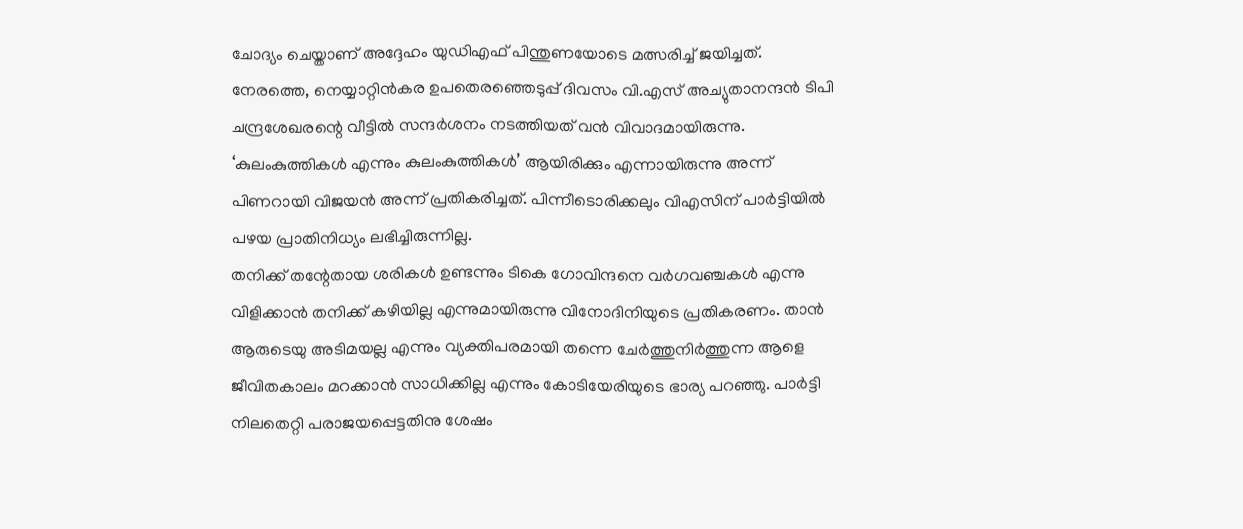ചോദ്യം ചെയ്താണ് അദ്ദേഹം യുഡിഎഫ് പിന്തുണയോടെ മത്സരിച്ച് ജയിച്ചത്.
നേരത്തെ, നെയ്യാറ്റിൻകര ഉപതെരഞ്ഞെടുപ്പ് ദിവസം വി.എസ് അച്യുതാനന്ദൻ ടിപി ചന്ദ്രശേഖരന്റെ വീട്ടിൽ സന്ദർശനം നടത്തിയത് വൻ വിവാദമായിരുന്നു. ‘കുലംകുത്തികൾ എന്നും കുലംകുത്തികൾ’ ആയിരിക്കും എന്നായിരുന്നു അന്ന് പിണറായി വിജയൻ അന്ന് പ്രതികരിച്ചത്. പിന്നീടൊരിക്കലും വിഎസിന് പാർട്ടിയിൽ പഴയ പ്രാതിനിധ്യം ലഭിച്ചിരുന്നില്ല.
തനിക്ക് തന്റേതായ ശരികൾ ഉണ്ടന്നും ടികെ ഗോവിന്ദനെ വർഗവഞ്ചകൾ എന്നു വിളിക്കാൻ തനിക്ക് കഴിയില്ല എന്നുമായിരുന്നു വിനോദിനിയുടെ പ്രതികരണം. താൻ ആരുടെയു അടിമയല്ല എന്നും വ്യക്തിപരമായി തന്നെ ചേർത്തുനിർത്തുന്ന ആളെ ജീവിതകാലം മറക്കാൻ സാധിക്കില്ല എന്നും കോടിയേരിയുടെ ഭാര്യ പറഞ്ഞു. പാർട്ടി നിലതെറ്റി പരാജയപ്പെട്ടതിനു ശേഷം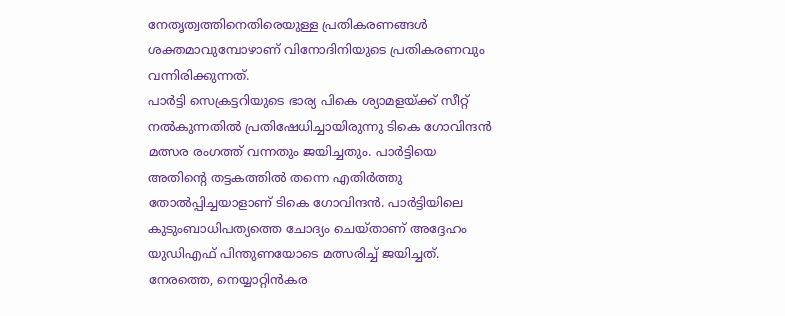നേതൃത്വത്തിനെതിരെയുള്ള പ്രതികരണങ്ങൾ ശക്തമാവുമ്പോഴാണ് വിനോദിനിയുടെ പ്രതികരണവും വന്നിരിക്കുന്നത്.
പാർട്ടി സെക്രട്ടറിയുടെ ഭാര്യ പികെ ശ്യാമളയ്ക്ക് സീറ്റ് നൽകുന്നതിൽ പ്രതിഷേധിച്ചായിരുന്നു ടികെ ഗോവിന്ദൻ മത്സര രംഗത്ത് വന്നതും ജയിച്ചതും. പാർട്ടിയെ അതിന്റെ തട്ടകത്തിൽ തന്നെ എതിർത്തു തോൽപ്പിച്ചയാളാണ് ടികെ ഗോവിന്ദൻ. പാർട്ടിയിലെ കുടുംബാധിപത്യത്തെ ചോദ്യം ചെയ്താണ് അദ്ദേഹം യുഡിഎഫ് പിന്തുണയോടെ മത്സരിച്ച് ജയിച്ചത്.
നേരത്തെ, നെയ്യാറ്റിൻകര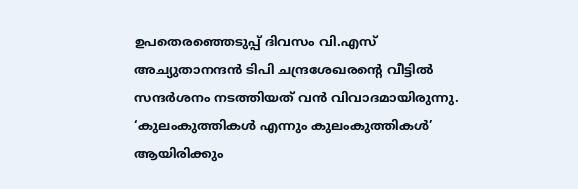ഉപതെരഞ്ഞെടുപ്പ് ദിവസം വി.എസ് അച്യുതാനന്ദൻ ടിപി ചന്ദ്രശേഖരന്റെ വീട്ടിൽ സന്ദർശനം നടത്തിയത് വൻ വിവാദമായിരുന്നു. ‘കുലംകുത്തികൾ എന്നും കുലംകുത്തികൾ’ ആയിരിക്കും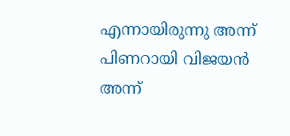എന്നായിരുന്നു അന്ന് പിണറായി വിജയൻ അന്ന്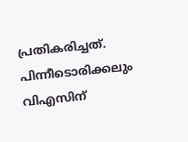പ്രതികരിച്ചത്. പിന്നീടൊരിക്കലും വിഎസിന്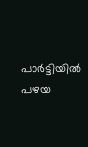പാർട്ടിയിൽ പഴയ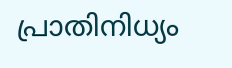പ്രാതിനിധ്യം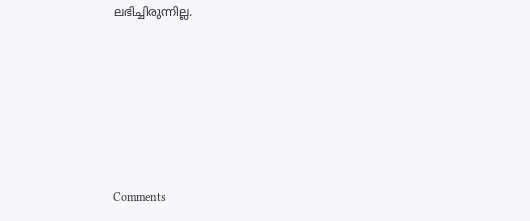ലഭിച്ചിരുന്നില്ല.







Comments